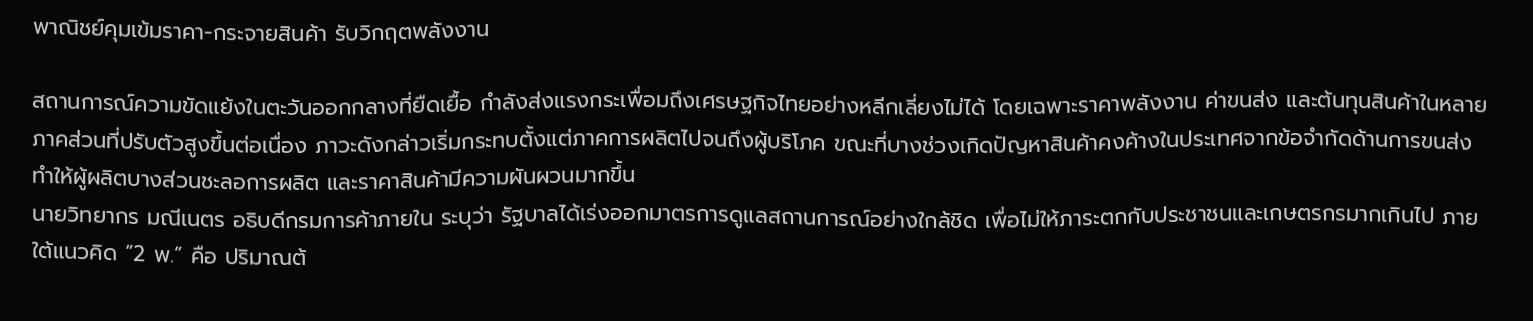พาณิชย์คุมเข้มราคา-กระจายสินค้า รับวิกฤตพลังงาน

สถานการณ์ความขัดแย้งในตะวันออกกลางที่ยืดเยื้อ กำลังส่งแรงกระเพื่อมถึงเศรษฐกิจไทยอย่างหลีกเลี่ยงไม่ได้ โดยเฉพาะราคาพลังงาน ค่าขนส่ง และต้นทุนสินค้าในหลายภาคส่วนที่ปรับตัวสูงขึ้นต่อเนื่อง ภาวะดังกล่าวเริ่มกระทบตั้งแต่ภาคการผลิตไปจนถึงผู้บริโภค ขณะที่บางช่วงเกิดปัญหาสินค้าคงค้างในประเทศจากข้อจำกัดด้านการขนส่ง ทำให้ผู้ผลิตบางส่วนชะลอการผลิต และราคาสินค้ามีความผันผวนมากขึ้น
นายวิทยากร มณีเนตร อธิบดีกรมการค้าภายใน ระบุว่า รัฐบาลได้เร่งออกมาตรการดูแลสถานการณ์อย่างใกล้ชิด เพื่อไม่ให้ภาระตกกับประชาชนและเกษตรกรมากเกินไป ภายใต้แนวคิด “2 พ.” คือ ปริมาณต้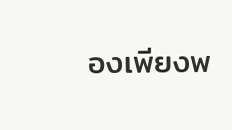องเพียงพ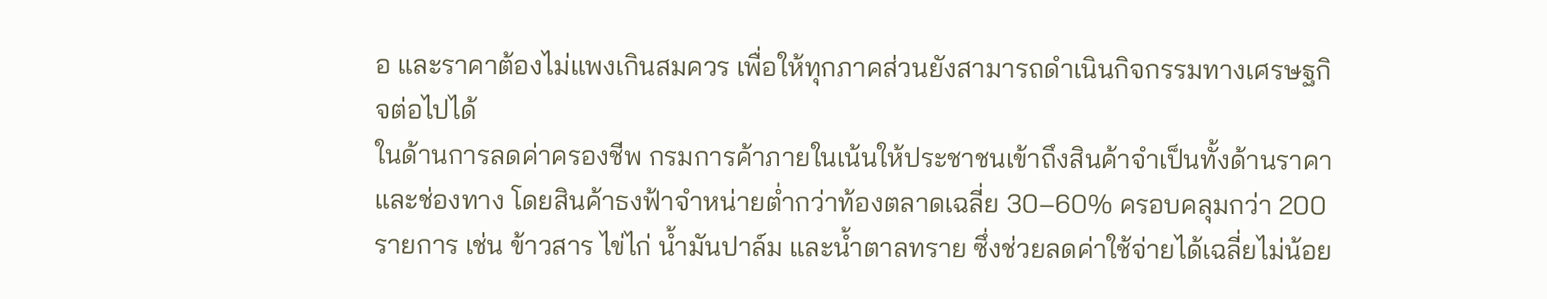อ และราคาต้องไม่แพงเกินสมควร เพื่อให้ทุกภาคส่วนยังสามารถดำเนินกิจกรรมทางเศรษฐกิจต่อไปได้
ในด้านการลดค่าครองชีพ กรมการค้าภายในเน้นให้ประชาชนเข้าถึงสินค้าจำเป็นทั้งด้านราคาและช่องทาง โดยสินค้าธงฟ้าจำหน่ายต่ำกว่าท้องตลาดเฉลี่ย 30–60% ครอบคลุมกว่า 200 รายการ เช่น ข้าวสาร ไข่ไก่ น้ำมันปาล์ม และน้ำตาลทราย ซึ่งช่วยลดค่าใช้จ่ายได้เฉลี่ยไม่น้อย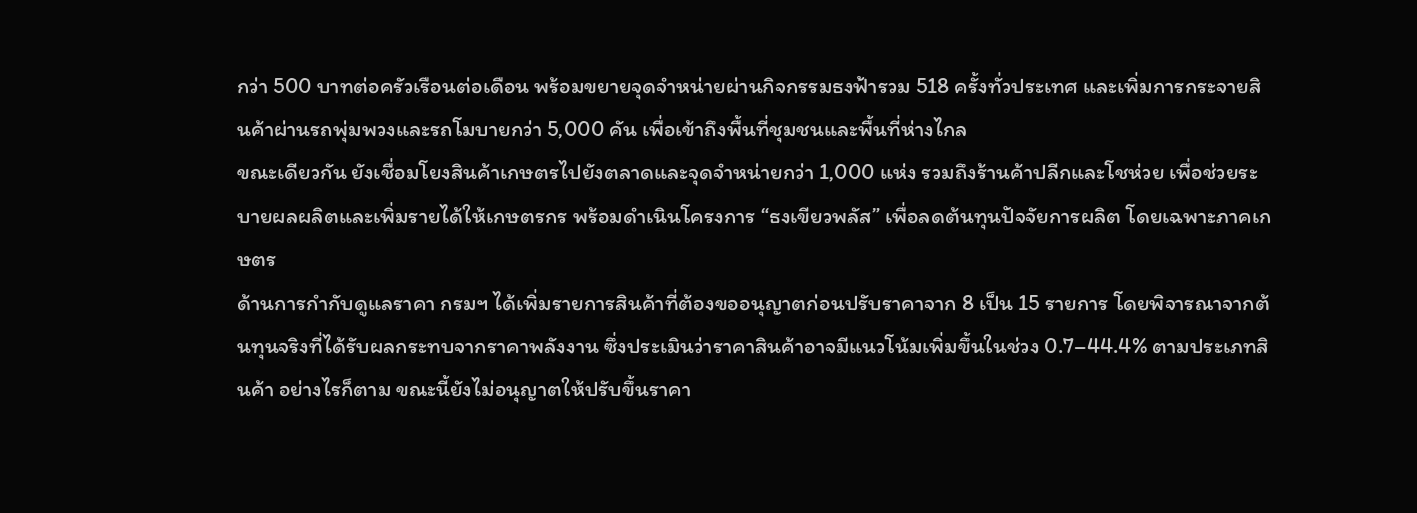กว่า 500 บาทต่อครัวเรือนต่อเดือน พร้อมขยายจุดจำหน่ายผ่านกิจกรรมธงฟ้ารวม 518 ครั้งทั่วประเทศ และเพิ่มการกระจายสินค้าผ่านรถพุ่มพวงและรถโมบายกว่า 5,000 คัน เพื่อเข้าถึงพื้นที่ชุมชนและพื้นที่ห่างไกล
ขณะเดียวกัน ยังเชื่อมโยงสินค้าเกษตรไปยังตลาดและจุดจำหน่ายกว่า 1,000 แห่ง รวมถึงร้านค้าปลีกและโชห่วย เพื่อช่วยระบายผลผลิตและเพิ่มรายได้ให้เกษตรกร พร้อมดำเนินโครงการ “ธงเขียวพลัส” เพื่อลดต้นทุนปัจจัยการผลิต โดยเฉพาะภาคเกษตร
ด้านการกำกับดูแลราคา กรมฯ ได้เพิ่มรายการสินค้าที่ต้องขออนุญาตก่อนปรับราคาจาก 8 เป็น 15 รายการ โดยพิจารณาจากต้นทุนจริงที่ได้รับผลกระทบจากราคาพลังงาน ซึ่งประเมินว่าราคาสินค้าอาจมีแนวโน้มเพิ่มขึ้นในช่วง 0.7–44.4% ตามประเภทสินค้า อย่างไรก็ตาม ขณะนี้ยังไม่อนุญาตให้ปรับขึ้นราคา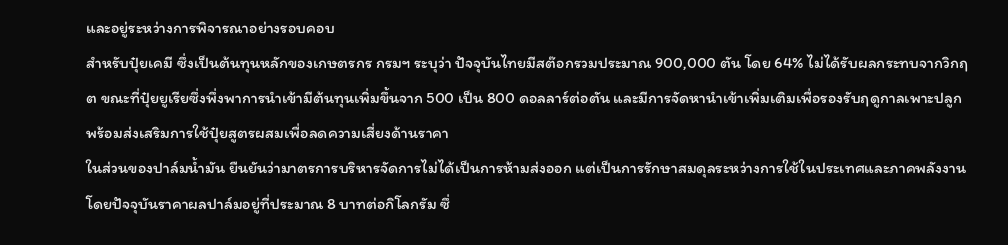และอยู่ระหว่างการพิจารณาอย่างรอบคอบ
สำหรับปุ๋ยเคมี ซึ่งเป็นต้นทุนหลักของเกษตรกร กรมฯ ระบุว่า ปัจจุบันไทยมีสต๊อกรวมประมาณ 900,000 ตัน โดย 64% ไม่ได้รับผลกระทบจากวิกฤต ขณะที่ปุ๋ยยูเรียซึ่งพึ่งพาการนำเข้ามีต้นทุนเพิ่มขึ้นจาก 500 เป็น 800 ดอลลาร์ต่อตัน และมีการจัดหานำเข้าเพิ่มเติมเพื่อรองรับฤดูกาลเพาะปลูก พร้อมส่งเสริมการใช้ปุ๋ยสูตรผสมเพื่อลดความเสี่ยงด้านราคา
ในส่วนของปาล์มน้ำมัน ยืนยันว่ามาตรการบริหารจัดการไม่ได้เป็นการห้ามส่งออก แต่เป็นการรักษาสมดุลระหว่างการใช้ในประเทศและภาคพลังงาน โดยปัจจุบันราคาผลปาล์มอยู่ที่ประมาณ 8 บาทต่อกิโลกรัม ซึ่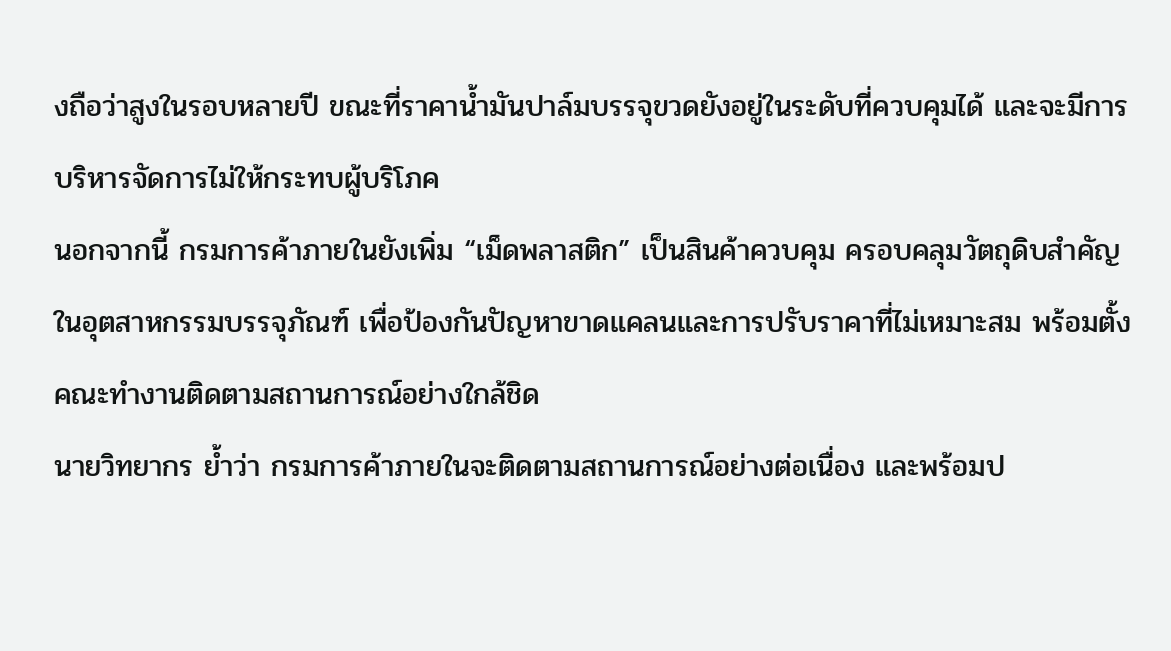งถือว่าสูงในรอบหลายปี ขณะที่ราคาน้ำมันปาล์มบรรจุขวดยังอยู่ในระดับที่ควบคุมได้ และจะมีการบริหารจัดการไม่ให้กระทบผู้บริโภค
นอกจากนี้ กรมการค้าภายในยังเพิ่ม “เม็ดพลาสติก” เป็นสินค้าควบคุม ครอบคลุมวัตถุดิบสำคัญในอุตสาหกรรมบรรจุภัณฑ์ เพื่อป้องกันปัญหาขาดแคลนและการปรับราคาที่ไม่เหมาะสม พร้อมตั้งคณะทำงานติดตามสถานการณ์อย่างใกล้ชิด
นายวิทยากร ย้ำว่า กรมการค้าภายในจะติดตามสถานการณ์อย่างต่อเนื่อง และพร้อมป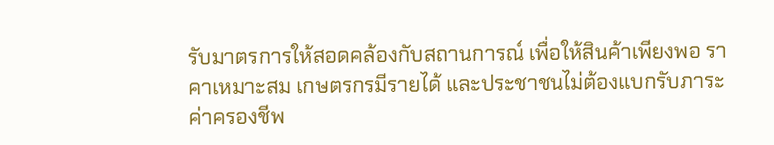รับมาตรการให้สอดคล้องกับสถานการณ์ เพื่อให้สินค้าเพียงพอ ราคาเหมาะสม เกษตรกรมีรายได้ และประชาชนไม่ต้องแบกรับภาระค่าครองชีพ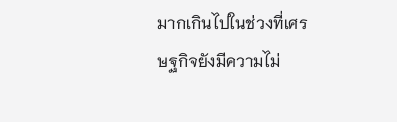มากเกินไปในช่วงที่เศรษฐกิจยังมีความไม่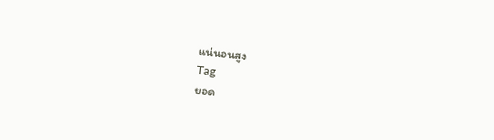แน่นอนสูง
Tag
ยอด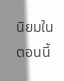นิยมในตอนนี้